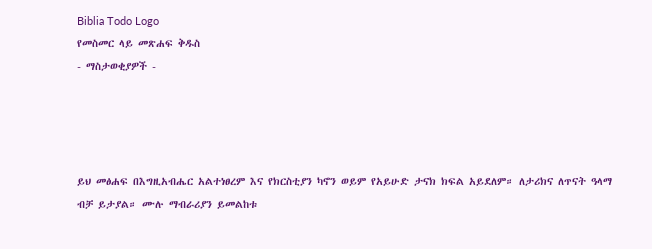Biblia Todo Logo
የመስመር ላይ መጽሐፍ ቅዱስ
- ማስታወቂያዎች -




ይህ መፅሐፍ በእግዚአብሔር አልተነፀረም እና የክርስቲያን ካኖን ወይም የአይሁድ ታናክ ክፍል አይደለም። ለታሪክና ለጥናት ዓላማ ብቻ ይታያል። ሙሉ ማብራሪያን ይመልከቱ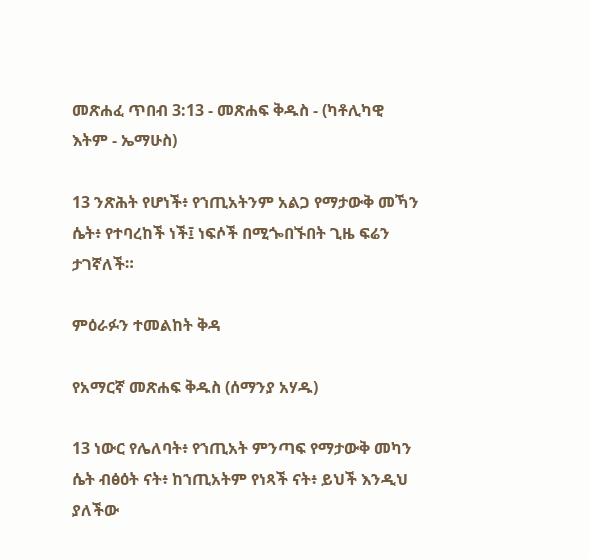መጽሐፈ ጥበብ 3:13 - መጽሐፍ ቅዱስ - (ካቶሊካዊ እትም - ኤማሁስ)

13 ንጽሕት የሆነች፥ የኀጢአትንም አልጋ የማታውቅ መኻን ሴት፥ የተባረከች ነች፤ ነፍሶች በሚጐበኙበት ጊዜ ፍሬን ታገኛለች።

ምዕራፉን ተመልከት ቅዳ

የአማርኛ መጽሐፍ ቅዱስ (ሰማንያ አሃዱ)

13 ነውር የሌለባት፥ የኀጢአት ምንጣፍ የማታውቅ መካን ሴት ብፅዕት ናት፥ ከኀጢአትም የነጻች ናት፥ ይህች እንዲህ ያለችው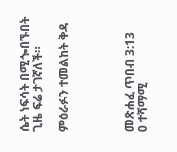ሴት ነፍሳት በሚጐበኙበት ጊዜ ፍሬ ታገኛለች።

ምዕራፉን ተመልከት ቅዳ




መጽሐፈ ጥበብ 3:13
0 ተሻማሚ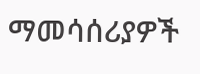ማመሳሰሪያዎች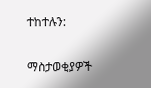ተከተሉን:

ማስታወቂያዎች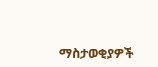ማስታወቂያዎች